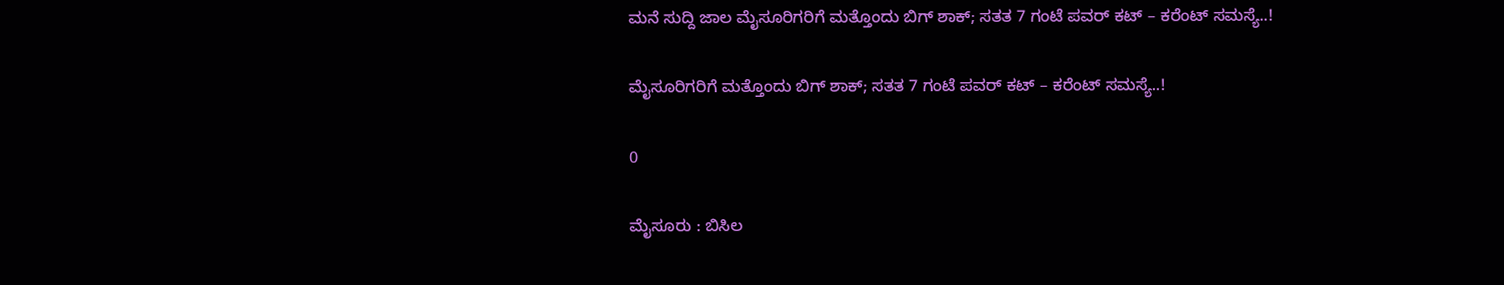ಮನೆ ಸುದ್ದಿ ಜಾಲ ಮೈಸೂರಿಗರಿಗೆ ಮತ್ತೊಂದು ಬಿಗ್ ಶಾಕ್; ಸತತ 7 ಗಂಟೆ ಪವರ್‌ ಕಟ್ – ಕರೆಂಟ್‌ ಸಮಸ್ಯೆ..!

ಮೈಸೂರಿಗರಿಗೆ ಮತ್ತೊಂದು ಬಿಗ್ ಶಾಕ್; ಸತತ 7 ಗಂಟೆ ಪವರ್‌ ಕಟ್ – ಕರೆಂಟ್‌ ಸಮಸ್ಯೆ..!

0

ಮೈಸೂರು : ಬಿಸಿಲ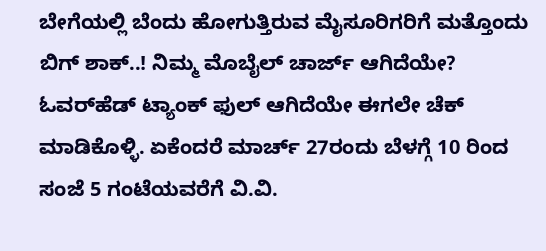ಬೇಗೆಯಲ್ಲಿ ಬೆಂದು ಹೋಗುತ್ತಿರುವ ಮೈಸೂರಿಗರಿಗೆ ಮತ್ತೊಂದು ಬಿಗ್ ಶಾಕ್..! ನಿಮ್ಮ ಮೊಬೈಲ್ ಚಾರ್ಜ್ ಆಗಿದೆಯೇ? ಓವರ್‌ಹೆಡ್ ಟ್ಯಾಂಕ್ ಫುಲ್ ಆಗಿದೆಯೇ ಈಗಲೇ ಚೆಕ್ ಮಾಡಿಕೊಳ್ಳಿ. ಏಕೆಂದರೆ ಮಾರ್ಚ್ 27ರಂದು ಬೆಳಗ್ಗೆ 10 ರಿಂದ ಸಂಜೆ 5 ಗಂಟೆಯವರೆಗೆ ವಿ.ವಿ.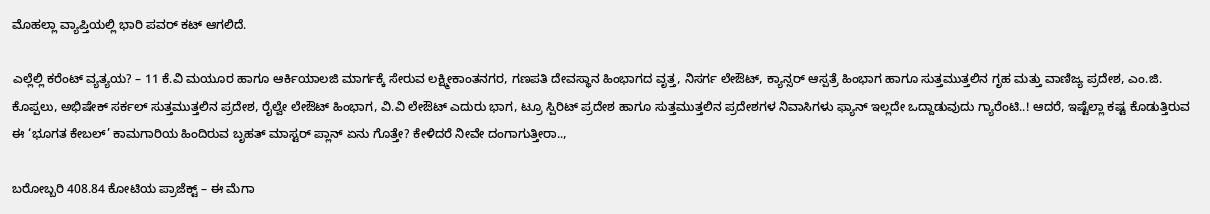ಮೊಹಲ್ಲಾ ವ್ಯಾಪ್ತಿಯಲ್ಲಿ ಭಾರಿ ಪವರ್ ಕಟ್ ಆಗಲಿದೆ.

ಎಲ್ಲೆಲ್ಲಿ ಕರೆಂಟ್‌ ವ್ಯತ್ಯಯ? – 11 ಕೆ.ವಿ ಮಯೂರ ಹಾಗೂ ಆರ್ಕಿಯಾಲಜಿ ಮಾರ್ಗಕ್ಕೆ ಸೇರುವ ಲಕ್ಷ್ಮೀಕಾಂತನಗರ, ಗಣಪತಿ ದೇವಸ್ಥಾನ ಹಿಂಭಾಗದ ವೃತ್ತ, ನಿಸರ್ಗ ಲೇಔಟ್, ಕ್ಯಾನ್ಸರ್ ಆಸ್ಪತ್ರೆ ಹಿಂಭಾಗ ಹಾಗೂ ಸುತ್ತಮುತ್ತಲಿನ ಗೃಹ ಮತ್ತು ವಾಣಿಜ್ಯ ಪ್ರದೇಶ, ಎಂ.ಜಿ. ಕೊಪ್ಪಲು, ಅಭಿಷೇಕ್ ಸರ್ಕಲ್ ಸುತ್ತಮುತ್ತಲಿನ ಪ್ರದೇಶ, ರೈಲ್ವೇ ಲೇಔಟ್ ಹಿಂಭಾಗ, ವಿ.ವಿ ಲೇಔಟ್ ಎದುರು ಭಾಗ, ಟ್ರೂ ಸ್ಪಿರಿಟ್ ಪ್ರದೇಶ ಹಾಗೂ ಸುತ್ತಮುತ್ತಲಿನ ಪ್ರದೇಶಗಳ ನಿವಾಸಿಗಳು ಫ್ಯಾನ್ ಇಲ್ಲದೇ ಒದ್ದಾಡುವುದು ಗ್ಯಾರೆಂಟಿ..! ಆದರೆ, ಇಷ್ಟೆಲ್ಲಾ ಕಷ್ಟ ಕೊಡುತ್ತಿರುವ ಈ ‘ಭೂಗತ ಕೇಬಲ್’ ಕಾಮಗಾರಿಯ ಹಿಂದಿರುವ ಬೃಹತ್ ಮಾಸ್ಟರ್ ಪ್ಲಾನ್ ಏನು ಗೊತ್ತೇ? ಕೇಳಿದರೆ ನೀವೇ ದಂಗಾಗುತ್ತೀರಾ..,

ಬರೋಬ್ಬರಿ 408.84 ಕೋಟಿಯ ಪ್ರಾಜೆಕ್ಟ್ – ಈ ಮೆಗಾ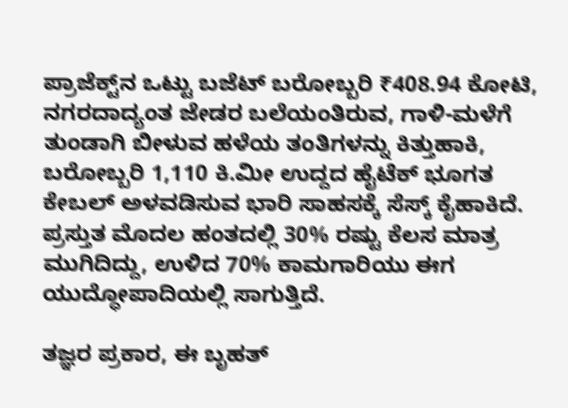ಪ್ರಾಜೆಕ್ಟ್‌ನ ಒಟ್ಟು ಬಜೆಟ್ ಬರೋಬ್ಬರಿ ₹408.94 ಕೋಟಿ, ನಗರದಾದ್ಯಂತ ಜೇಡರ ಬಲೆಯಂತಿರುವ, ಗಾಳಿ-ಮಳೆಗೆ ತುಂಡಾಗಿ ಬೀಳುವ ಹಳೆಯ ತಂತಿಗಳನ್ನು ಕಿತ್ತುಹಾಕಿ, ಬರೋಬ್ಬರಿ 1,110 ಕಿ.ಮೀ ಉದ್ದದ ಹೈಟೆಕ್ ಭೂಗತ ಕೇಬಲ್ ಅಳವಡಿಸುವ ಭಾರಿ ಸಾಹಸಕ್ಕೆ ಸೆಸ್ಕ್ ಕೈಹಾಕಿದೆ. ಪ್ರಸ್ತುತ ಮೊದಲ ಹಂತದಲ್ಲಿ 30% ರಷ್ಟು ಕೆಲಸ ಮಾತ್ರ ಮುಗಿದಿದ್ದು, ಉಳಿದ 70% ಕಾಮಗಾರಿಯು ಈಗ ಯುದ್ಧೋಪಾದಿಯಲ್ಲಿ ಸಾಗುತ್ತಿದೆ.

ತಜ್ಞರ ಪ್ರಕಾರ, ಈ ಬೃಹತ್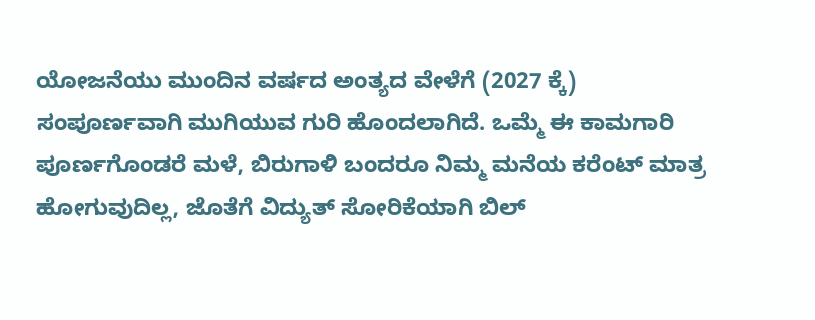ಯೋಜನೆಯು ಮುಂದಿನ ವರ್ಷದ ಅಂತ್ಯದ ವೇಳೆಗೆ (2027 ಕ್ಕೆ) ಸಂಪೂರ್ಣವಾಗಿ ಮುಗಿಯುವ ಗುರಿ ಹೊಂದಲಾಗಿದೆ. ಒಮ್ಮೆ ಈ ಕಾಮಗಾರಿ ಪೂರ್ಣಗೊಂಡರೆ ಮಳೆ, ಬಿರುಗಾಳಿ ಬಂದರೂ ನಿಮ್ಮ ಮನೆಯ ಕರೆಂಟ್ ಮಾತ್ರ ಹೋಗುವುದಿಲ್ಲ, ಜೊತೆಗೆ ವಿದ್ಯುತ್ ಸೋರಿಕೆಯಾಗಿ ಬಿಲ್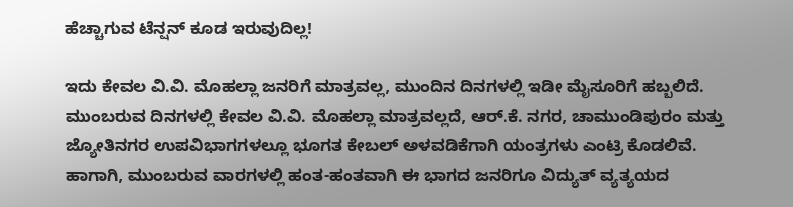ಹೆಚ್ಚಾಗುವ ಟೆನ್ಷನ್ ಕೂಡ ಇರುವುದಿಲ್ಲ!

ಇದು ಕೇವಲ ವಿ.ವಿ. ಮೊಹಲ್ಲಾ ಜನರಿಗೆ ಮಾತ್ರವಲ್ಲ, ಮುಂದಿನ ದಿನಗಳಲ್ಲಿ ಇಡೀ ಮೈಸೂರಿಗೆ ಹಬ್ಬಲಿದೆ. ಮುಂಬರುವ ದಿನಗಳಲ್ಲಿ ಕೇವಲ ವಿ.ವಿ. ಮೊಹಲ್ಲಾ ಮಾತ್ರವಲ್ಲದೆ, ಆರ್.ಕೆ. ನಗರ, ಚಾಮುಂಡಿಪುರಂ ಮತ್ತು ಜ್ಯೋತಿನಗರ ಉಪವಿಭಾಗಗಳಲ್ಲೂ ಭೂಗತ ಕೇಬಲ್ ಅಳವಡಿಕೆಗಾಗಿ ಯಂತ್ರಗಳು ಎಂಟ್ರಿ ಕೊಡಲಿವೆ. ಹಾಗಾಗಿ, ಮುಂಬರುವ ವಾರಗಳಲ್ಲಿ ಹಂತ-ಹಂತವಾಗಿ ಈ ಭಾಗದ ಜನರಿಗೂ ವಿದ್ಯುತ್ ವ್ಯತ್ಯಯದ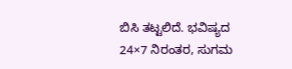ಬಿಸಿ ತಟ್ಟಲಿದೆ. ಭವಿಷ್ಯದ 24×7 ನಿರಂತರ, ಸುಗಮ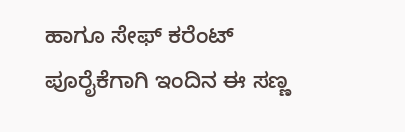ಹಾಗೂ ಸೇಫ್ ಕರೆಂಟ್ ಪೂರೈಕೆಗಾಗಿ ಇಂದಿನ ಈ ಸಣ್ಣ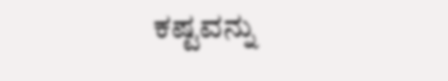ಕಷ್ಟವನ್ನು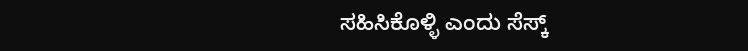ಸಹಿಸಿಕೊಳ್ಳಿ ಎಂದು ಸೆಸ್ಕ್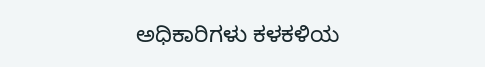ಅಧಿಕಾರಿಗಳು ಕಳಕಳಿಯ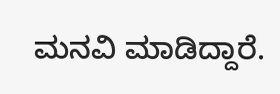ಮನವಿ ಮಾಡಿದ್ದಾರೆ.